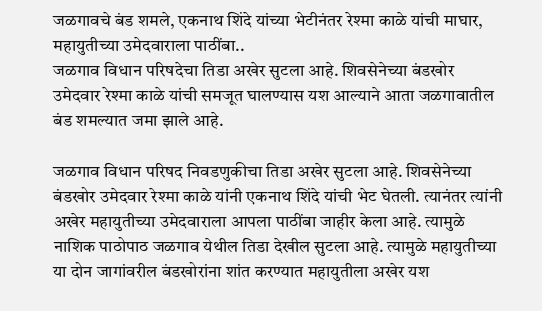जळगावचे बंड शमले, एकनाथ शिंदे यांच्या भेटीनंतर रेश्मा काळे यांची माघार, महायुतीच्या उमेदवाराला पाठींबा..
जळगाव विधान परिषदेचा तिडा अखेर सुटला आहे. शिवसेनेच्या बंडखोर उमेदवार रेश्मा काळे यांची समजूत घालण्यास यश आल्याने आता जळगावातील बंड शमल्यात जमा झाले आहे.

जळगाव विधान परिषद निवडणुकीचा तिडा अखेर सुटला आहे. शिवसेनेच्या बंडखोर उमेदवार रेश्मा काळे यांनी एकनाथ शिंदे यांची भेट घेतली. त्यानंतर त्यांनी अखेर महायुतीच्या उमेदवाराला आपला पाठींबा जाहीर केला आहे. त्यामुळे नाशिक पाठोपाठ जळगाव येथील तिडा देखील सुटला आहे. त्यामुळे महायुतीच्या या दोन जागांवरील बंडखोरांना शांत करण्यात महायुतीला अखेर यश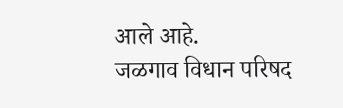आले आहे.
जळगाव विधान परिषद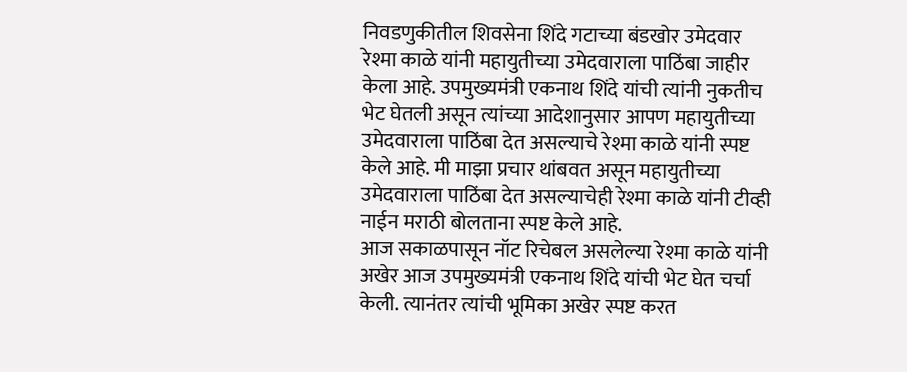निवडणुकीतील शिवसेना शिंदे गटाच्या बंडखोर उमेदवार रेश्मा काळे यांनी महायुतीच्या उमेदवाराला पाठिंबा जाहीर केला आहे. उपमुख्यमंत्री एकनाथ शिंदे यांची त्यांनी नुकतीच भेट घेतली असून त्यांच्या आदेशानुसार आपण महायुतीच्या उमेदवाराला पाठिंबा देत असल्याचे रेश्मा काळे यांनी स्पष्ट केले आहे. मी माझा प्रचार थांबवत असून महायुतीच्या उमेदवाराला पाठिंबा देत असल्याचेही रेश्मा काळे यांनी टीव्ही नाईन मराठी बोलताना स्पष्ट केले आहे.
आज सकाळपासून नॉट रिचेबल असलेल्या रेश्मा काळे यांनी अखेर आज उपमुख्यमंत्री एकनाथ शिंदे यांची भेट घेत चर्चा केली. त्यानंतर त्यांची भूमिका अखेर स्पष्ट करत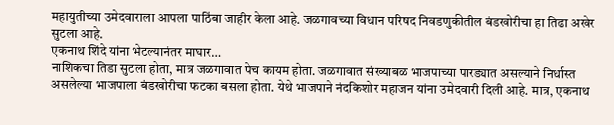महायुतीच्या उमेदवाराला आपला पाठिंबा जाहीर केला आहे. जळगावच्या विधान परिषद निवडणुकीतील बंडखोरीचा हा तिढा अखेर सुटला आहे.
एकनाथ शिंदे यांना भेटल्यानंतर माघार…
नाशिकचा तिडा सुटला होता, मात्र जळगावात पेच कायम होता. जळगावात संख्याबळ भाजपाच्या पारड्यात असल्याने निर्धास्त असलेल्या भाजपाला बंडखोरीचा फटका बसला होता. येथे भाजपाने नंदकिशोर महाजन यांना उमेदवारी दिली आहे. मात्र, एकनाथ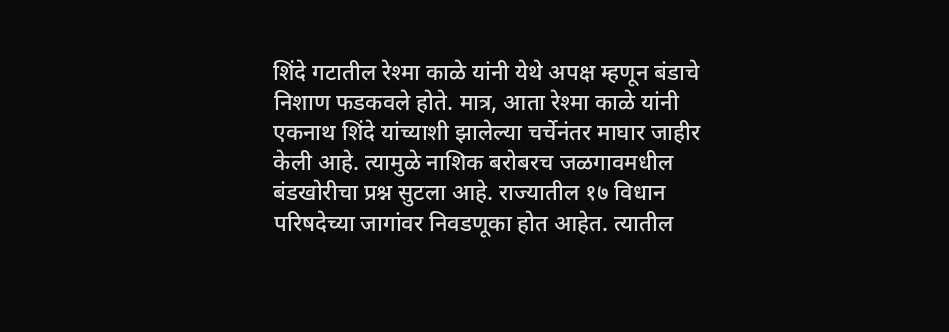शिंदे गटातील रेश्मा काळे यांनी येथे अपक्ष म्हणून बंडाचे निशाण फडकवले होते. मात्र, आता रेश्मा काळे यांनी एकनाथ शिंदे यांच्याशी झालेल्या चर्चेनंतर माघार जाहीर केली आहे. त्यामुळे नाशिक बरोबरच जळगावमधील बंडखोरीचा प्रश्न सुटला आहे. राज्यातील १७ विधान परिषदेच्या जागांवर निवडणूका होत आहेत. त्यातील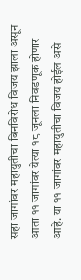सहा जागांवर महायुतीचा बिनविरोध विजय झाला असून आता ११ जागांवर येत्या १८ जूनला निवडणूक होणार आहे. या ११ जागांवर महायुतीचा विजय होईल असे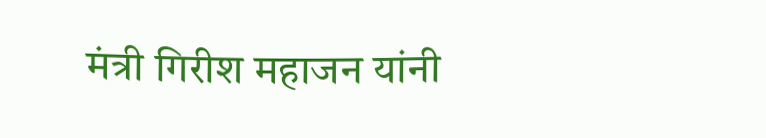मंत्री गिरीश महाजन यांनी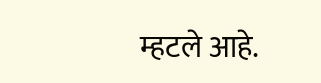म्हटले आहे.